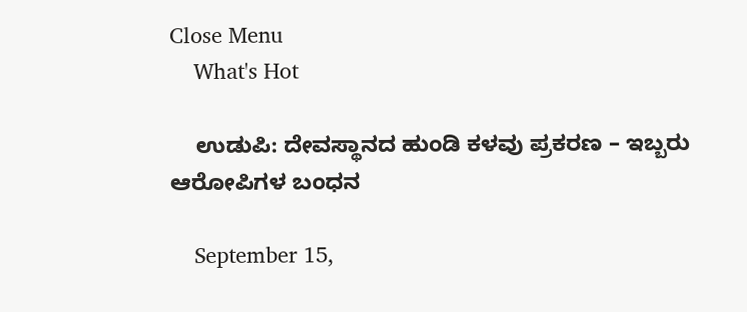Close Menu
    What's Hot

    ಉಡುಪಿ: ದೇವಸ್ಥಾನದ ಹುಂಡಿ ಕಳವು ಪ್ರಕರಣ – ಇಬ್ಬರು ಆರೋಪಿಗಳ ಬಂಧನ

    September 15,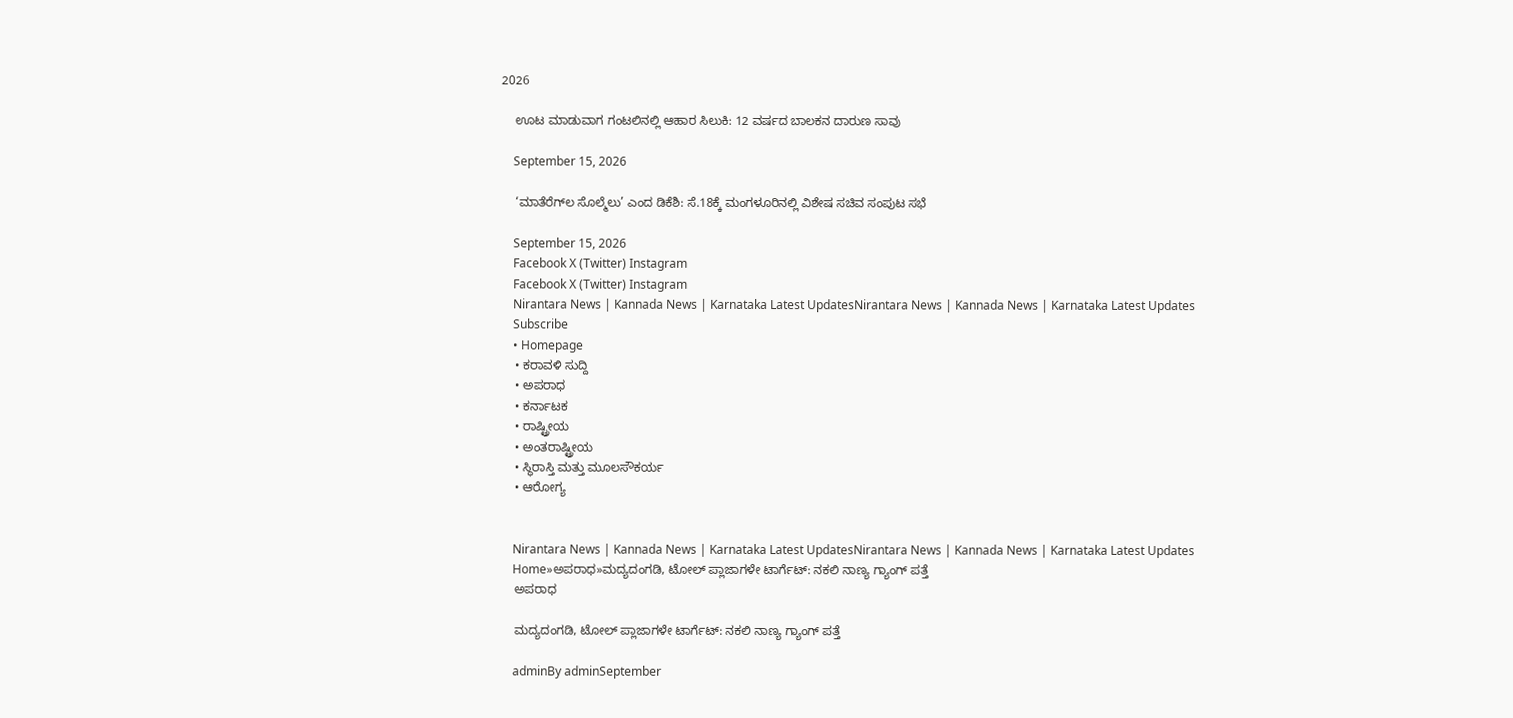2026

    ಊಟ ಮಾಡುವಾಗ ಗಂಟಲಿನಲ್ಲಿ ಆಹಾರ ಸಿಲುಕಿ: 12 ವರ್ಷದ ಬಾಲಕನ ದಾರುಣ ಸಾವು

    September 15, 2026

    ‘ಮಾತೆರೆಗ್‌ಲ ಸೊಲ್ಮೆಲು’ ಎಂದ ಡಿಕೆಶಿ: ಸೆ.18ಕ್ಕೆ ಮಂಗಳೂರಿನಲ್ಲಿ ವಿಶೇಷ ಸಚಿವ ಸಂಪುಟ ಸಭೆ

    September 15, 2026
    Facebook X (Twitter) Instagram
    Facebook X (Twitter) Instagram
    Nirantara News | Kannada News | Karnataka Latest UpdatesNirantara News | Kannada News | Karnataka Latest Updates
    Subscribe
    • Homepage
    • ಕರಾವಳಿ ಸುದ್ದಿ
    • ಅಪರಾಧ
    • ಕರ್ನಾಟಕ
    • ರಾಷ್ಟ್ರೀಯ
    • ಅಂತರಾಷ್ಟ್ರೀಯ
    • ಸ್ಥಿರಾಸ್ತಿ ಮತ್ತು ಮೂಲಸೌಕರ್ಯ
    • ಆರೋಗ್ಯ


    Nirantara News | Kannada News | Karnataka Latest UpdatesNirantara News | Kannada News | Karnataka Latest Updates
    Home»ಅಪರಾಧ»ಮದ್ಯದಂಗಡಿ, ಟೋಲ್‌ ಪ್ಲಾಜಾಗಳೇ ಟಾರ್ಗೆಟ್‌: ನಕಲಿ ನಾಣ್ಯ ಗ್ಯಾಂಗ್‌ ಪತ್ತೆ
    ಅಪರಾಧ

    ಮದ್ಯದಂಗಡಿ, ಟೋಲ್‌ ಪ್ಲಾಜಾಗಳೇ ಟಾರ್ಗೆಟ್‌: ನಕಲಿ ನಾಣ್ಯ ಗ್ಯಾಂಗ್‌ ಪತ್ತೆ

    adminBy adminSeptember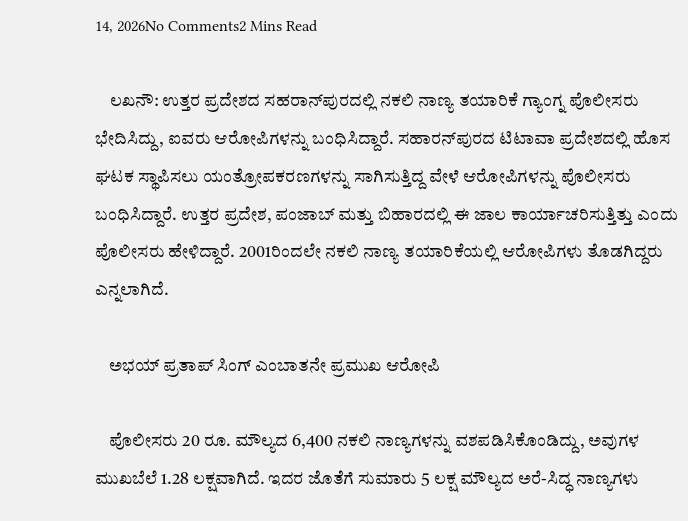14, 2026No Comments2 Mins Read

    ಲಖನೌ: ಉತ್ತರ ಪ್ರದೇಶದ ಸಹರಾನ್‌ಪುರದಲ್ಲಿ ನಕಲಿ ನಾಣ್ಯ ತಯಾರಿಕೆ ಗ್ಯಾಂಗ್ನ ಪೊಲೀಸರು ಭೇದಿಸಿದ್ದು, ಐವರು ಆರೋಪಿಗಳನ್ನು ಬಂಧಿಸಿದ್ದಾರೆ. ಸಹಾರನ್‌ಪುರದ ಟಿಟಾವಾ ಪ್ರದೇಶದಲ್ಲಿ ಹೊಸ ಘಟಕ ಸ್ಥಾಪಿಸಲು ಯಂತ್ರೋಪಕರಣಗಳನ್ನು ಸಾಗಿಸುತ್ತಿದ್ದ ವೇಳೆ ಆರೋಪಿಗಳನ್ನು ಪೊಲೀಸರು ಬಂಧಿಸಿದ್ದಾರೆ. ಉತ್ತರ ಪ್ರದೇಶ, ಪಂಜಾಬ್ ಮತ್ತು ಬಿಹಾರದಲ್ಲಿ ಈ ಜಾಲ ಕಾರ್ಯಾಚರಿಸುತ್ತಿತ್ತು ಎಂದು ಪೊಲೀಸರು ಹೇಳಿದ್ದಾರೆ. 2001ರಿಂದಲೇ ನಕಲಿ ನಾಣ್ಯ ತಯಾರಿಕೆಯಲ್ಲಿ ಆರೋಪಿಗಳು ತೊಡಗಿದ್ದರು ಎನ್ನಲಾಗಿದೆ.

    ಅಭಯ್ ಪ್ರತಾಪ್ ಸಿಂಗ್ ಎಂಬಾತನೇ ಪ್ರಮುಖ ಆರೋಪಿ

    ಪೊಲೀಸರು 20 ರೂ. ಮೌಲ್ಯದ 6,400 ನಕಲಿ ನಾಣ್ಯಗಳನ್ನು ವಶಪಡಿಸಿಕೊಂಡಿದ್ದು, ಅವುಗಳ ಮುಖಬೆಲೆ 1.28 ಲಕ್ಷವಾಗಿದೆ. ಇದರ ಜೊತೆಗೆ ಸುಮಾರು 5 ಲಕ್ಷ ಮೌಲ್ಯದ ಅರೆ-ಸಿದ್ಧ ನಾಣ್ಯಗಳು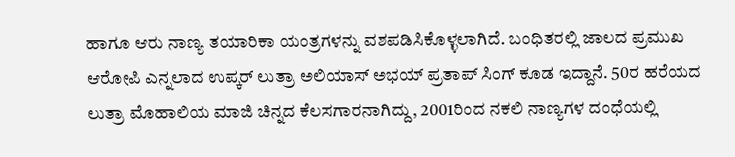ಹಾಗೂ ಆರು ನಾಣ್ಯ ತಯಾರಿಕಾ ಯಂತ್ರಗಳನ್ನು ವಶಪಡಿಸಿಕೊಳ್ಳಲಾಗಿದೆ. ಬಂಧಿತರಲ್ಲಿ ಜಾಲದ ಪ್ರಮುಖ ಆರೋಪಿ ಎನ್ನಲಾದ ಉಪ್ಕರ್ ಲುತ್ರಾ ಅಲಿಯಾಸ್ ಅಭಯ್ ಪ್ರತಾಪ್ ಸಿಂಗ್ ಕೂಡ ಇದ್ದಾನೆ. 50ರ ಹರೆಯದ ಲುತ್ರಾ ಮೊಹಾಲಿಯ ಮಾಜಿ ಚಿನ್ನದ ಕೆಲಸಗಾರನಾಗಿದ್ದು, 2001ರಿಂದ ನಕಲಿ ನಾಣ್ಯಗಳ ದಂಧೆಯಲ್ಲಿ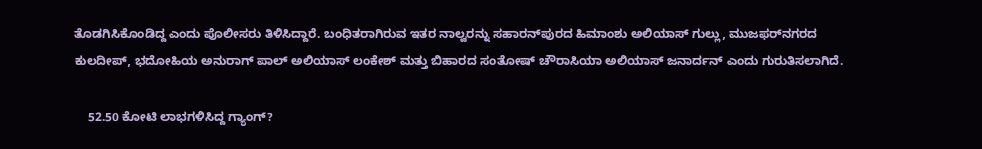ತೊಡಗಿಸಿಕೊಂಡಿದ್ದ ಎಂದು ಪೊಲೀಸರು ತಿಳಿಸಿದ್ದಾರೆ. ಬಂಧಿತರಾಗಿರುವ ಇತರ ನಾಲ್ವರನ್ನು ಸಹಾರನ್‌ಪುರದ ಹಿಮಾಂಶು ಅಲಿಯಾಸ್ ಗುಲ್ಲು, ಮುಜಫರ್‌ನಗರದ ಕುಲದೀಪ್, ಭದೋಹಿಯ ಅನುರಾಗ್ ಪಾಲ್ ಅಲಿಯಾಸ್ ಲಂಕೇಶ್ ಮತ್ತು ಬಿಹಾರದ ಸಂತೋಷ್ ಚೌರಾಸಿಯಾ ಅಲಿಯಾಸ್ ಜನಾರ್ದನ್ ಎಂದು ಗುರುತಿಸಲಾಗಿದೆ.

    52.50 ಕೋಟಿ ಲಾಭಗಳಿಸಿದ್ದ ಗ್ಯಾಂಗ್?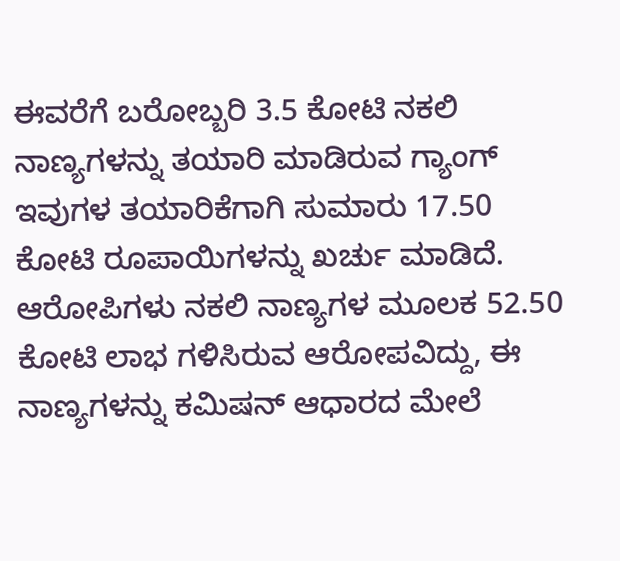ಈವರೆಗೆ ಬರೋಬ್ಬರಿ 3.5 ಕೋಟಿ ನಕಲಿ ನಾಣ್ಯಗಳನ್ನು ತಯಾರಿ ಮಾಡಿರುವ ಗ್ಯಾಂಗ್ ಇವುಗಳ ತಯಾರಿಕೆಗಾಗಿ ಸುಮಾರು 17.50 ಕೋಟಿ ರೂಪಾಯಿಗಳನ್ನು ಖರ್ಚು ಮಾಡಿದೆ. ಆರೋಪಿಗಳು ನಕಲಿ ನಾಣ್ಯಗಳ ಮೂಲಕ 52.50 ಕೋಟಿ ಲಾಭ ಗಳಿಸಿರುವ ಆರೋಪವಿದ್ದು, ಈ ನಾಣ್ಯಗಳನ್ನು ಕಮಿಷನ್ ಆಧಾರದ ಮೇಲೆ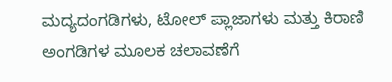ಮದ್ಯದಂಗಡಿಗಳು, ಟೋಲ್ ಪ್ಲಾಜಾಗಳು ಮತ್ತು ಕಿರಾಣಿ ಅಂಗಡಿಗಳ ಮೂಲಕ ಚಲಾವಣೆಗೆ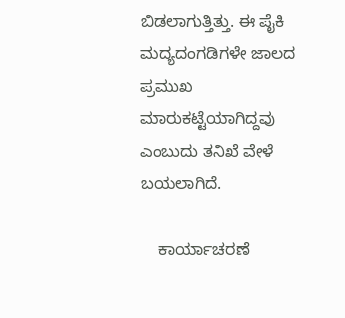ಬಿಡಲಾಗುತ್ತಿತ್ತು. ಈ ಪೈಕಿ ಮದ್ಯದಂಗಡಿಗಳೇ ಜಾಲದ ಪ್ರಮುಖ ಮಾರುಕಟ್ಟೆಯಾಗಿದ್ದವು ಎಂಬುದು ತನಿಖೆ ವೇಳೆ ಬಯಲಾಗಿದೆ.

    ಕಾರ್ಯಾಚರಣೆ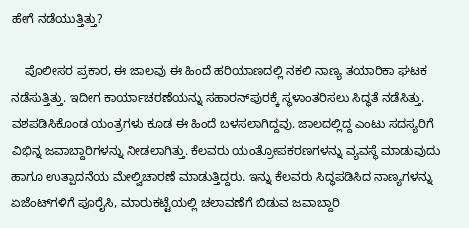ಹೇಗೆ ನಡೆಯುತ್ತಿತ್ತು?

    ಪೊಲೀಸರ ಪ್ರಕಾರ, ಈ ಜಾಲವು ಈ ಹಿಂದೆ ಹರಿಯಾಣದಲ್ಲಿ ನಕಲಿ ನಾಣ್ಯ ತಯಾರಿಕಾ ಘಟಕ ನಡೆಸುತ್ತಿತ್ತು. ಇದೀಗ ಕಾರ್ಯಾಚರಣೆಯನ್ನು ಸಹಾರನ್‌ಪುರಕ್ಕೆ ಸ್ಥಳಾಂತರಿಸಲು ಸಿದ್ಧತೆ ನಡೆಸಿತ್ತು. ವಶಪಡಿಸಿಕೊಂಡ ಯಂತ್ರಗಳು ಕೂಡ ಈ ಹಿಂದೆ ಬಳಸಲಾಗಿದ್ದವು. ಜಾಲದಲ್ಲಿದ್ದ ಎಂಟು ಸದಸ್ಯರಿಗೆ ವಿಭಿನ್ನ ಜವಾಬ್ದಾರಿಗಳನ್ನು ನೀಡಲಾಗಿತ್ತು. ಕೆಲವರು ಯಂತ್ರೋಪಕರಣಗಳನ್ನು ವ್ಯವಸ್ಥೆ ಮಾಡುವುದು ಹಾಗೂ ಉತ್ಪಾದನೆಯ ಮೇಲ್ವಿಚಾರಣೆ ಮಾಡುತ್ತಿದ್ದರು. ಇನ್ನು ಕೆಲವರು ಸಿದ್ಧಪಡಿಸಿದ ನಾಣ್ಯಗಳನ್ನು ಏಜೆಂಟ್‌ಗಳಿಗೆ ಪೂರೈಸಿ, ಮಾರುಕಟ್ಟೆಯಲ್ಲಿ ಚಲಾವಣೆಗೆ ಬಿಡುವ ಜವಾಬ್ದಾರಿ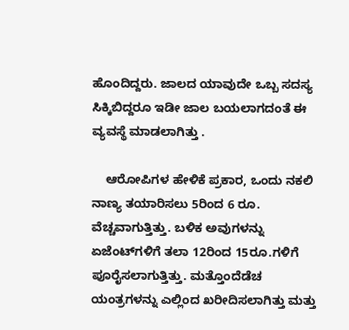ಹೊಂದಿದ್ದರು. ಜಾಲದ ಯಾವುದೇ ಒಬ್ಬ ಸದಸ್ಯ ಸಿಕ್ಕಿಬಿದ್ದರೂ ಇಡೀ ಜಾಲ ಬಯಲಾಗದಂತೆ ಈ ವ್ಯವಸ್ಥೆ ಮಾಡಲಾಗಿತ್ತು .

    ಆರೋಪಿಗಳ ಹೇಳಿಕೆ ಪ್ರಕಾರ, ಒಂದು ನಕಲಿ ನಾಣ್ಯ ತಯಾರಿಸಲು 5ರಿಂದ 6 ರೂ. ವೆಚ್ಚವಾಗುತ್ತಿತ್ತು. ಬಳಿಕ ಅವುಗಳನ್ನು ಏಜೆಂಟ್‌ಗಳಿಗೆ ತಲಾ 12ರಿಂದ 15ರೂ.ಗಳಿಗೆ ಪೂರೈಸಲಾಗುತ್ತಿತ್ತು. ಮತ್ತೊಂದೆಡೆಚ ಯಂತ್ರಗಳನ್ನು ಎಲ್ಲಿಂದ ಖರೀದಿಸಲಾಗಿತ್ತು ಮತ್ತು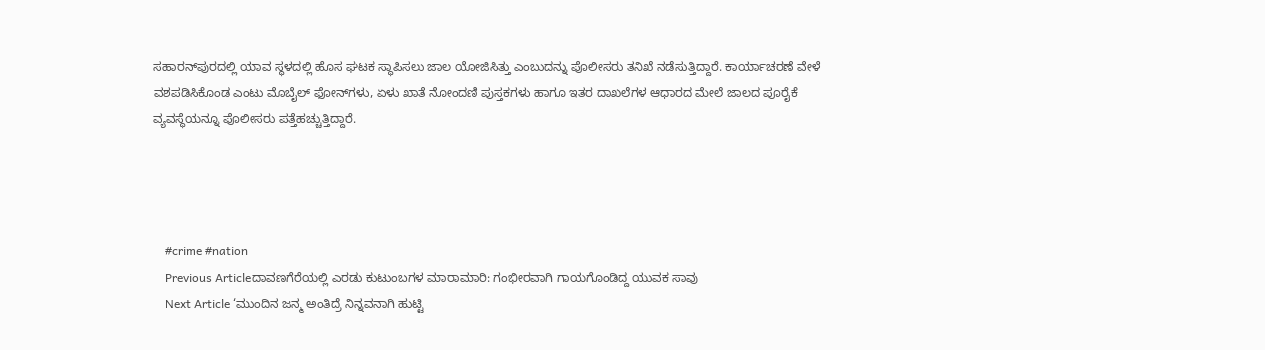ಸಹಾರನ್‌ಪುರದಲ್ಲಿ ಯಾವ ಸ್ಥಳದಲ್ಲಿ ಹೊಸ ಘಟಕ ಸ್ಥಾಪಿಸಲು ಜಾಲ ಯೋಜಿಸಿತ್ತು ಎಂಬುದನ್ನು ಪೊಲೀಸರು ತನಿಖೆ ನಡೆಸುತ್ತಿದ್ದಾರೆ. ಕಾರ್ಯಾಚರಣೆ ವೇಳೆ ವಶಪಡಿಸಿಕೊಂಡ ಎಂಟು ಮೊಬೈಲ್ ಫೋನ್‌ಗಳು, ಏಳು ಖಾತೆ ನೋಂದಣಿ ಪುಸ್ತಕಗಳು ಹಾಗೂ ಇತರ ದಾಖಲೆಗಳ ಆಧಾರದ ಮೇಲೆ ಜಾಲದ ಪೂರೈಕೆ ವ್ಯವಸ್ಥೆಯನ್ನೂ ಪೊಲೀಸರು ಪತ್ತೆಹಚ್ಚುತ್ತಿದ್ದಾರೆ.




    #crime #nation
    Previous Articleದಾವಣಗೆರೆಯಲ್ಲಿ ಎರಡು ಕುಟುಂಬಗಳ ಮಾರಾಮಾರಿ: ಗಂಭೀರವಾಗಿ ಗಾಯಗೊಂಡಿದ್ದ ಯುವಕ ಸಾವು
    Next Article ‘ಮುಂದಿನ ಜನ್ಮ ಅಂತಿದ್ರೆ ನಿನ್ನವನಾಗಿ ಹುಟ್ಟಿ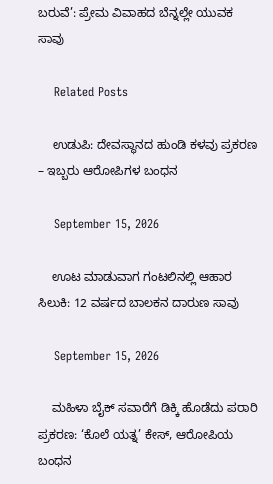ಬರುವೆ’: ಪ್ರೇಮ ವಿವಾಹದ ಬೆನ್ನಲ್ಲೇ ಯುವಕ ಸಾವು

    Related Posts

    ಉಡುಪಿ: ದೇವಸ್ಥಾನದ ಹುಂಡಿ ಕಳವು ಪ್ರಕರಣ – ಇಬ್ಬರು ಆರೋಪಿಗಳ ಬಂಧನ

    September 15, 2026

    ಊಟ ಮಾಡುವಾಗ ಗಂಟಲಿನಲ್ಲಿ ಆಹಾರ ಸಿಲುಕಿ: 12 ವರ್ಷದ ಬಾಲಕನ ದಾರುಣ ಸಾವು

    September 15, 2026

    ಮಹಿಳಾ ಬೈಕ್ ಸವಾರೆಗೆ ಡಿಕ್ಕಿ ಹೊಡೆದು ಪರಾರಿ ಪ್ರಕರಣ: ‘ಕೊಲೆ ಯತ್ನ’ ಕೇಸ್, ಆರೋಪಿಯ ಬಂಧನ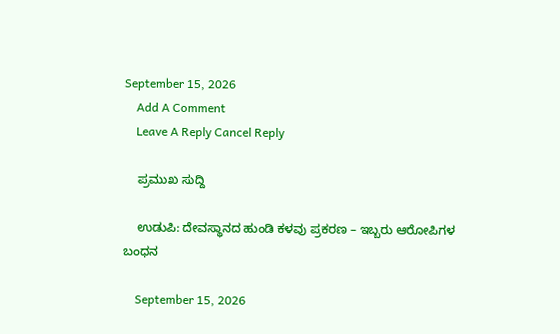September 15, 2026
    Add A Comment
    Leave A Reply Cancel Reply

    ಪ್ರಮುಖ ಸುದ್ದಿ

    ಉಡುಪಿ: ದೇವಸ್ಥಾನದ ಹುಂಡಿ ಕಳವು ಪ್ರಕರಣ – ಇಬ್ಬರು ಆರೋಪಿಗಳ ಬಂಧನ

    September 15, 2026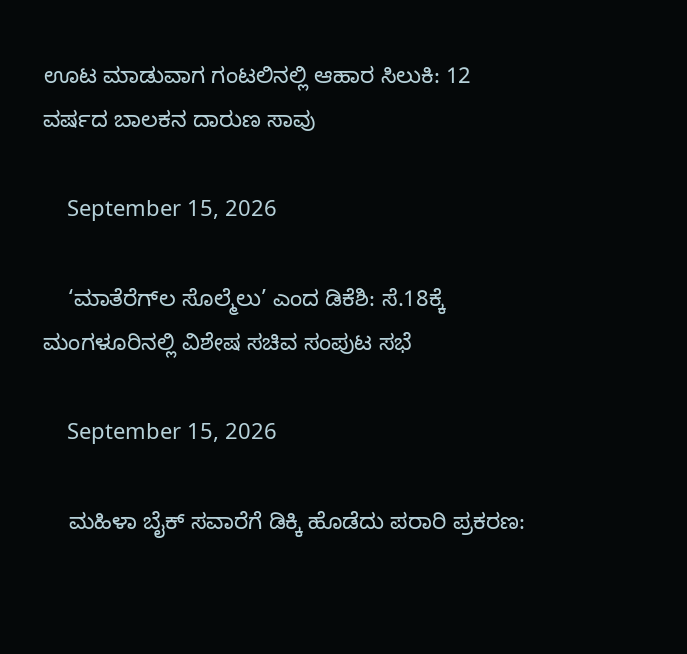ಊಟ ಮಾಡುವಾಗ ಗಂಟಲಿನಲ್ಲಿ ಆಹಾರ ಸಿಲುಕಿ: 12 ವರ್ಷದ ಬಾಲಕನ ದಾರುಣ ಸಾವು

    September 15, 2026

    ‘ಮಾತೆರೆಗ್‌ಲ ಸೊಲ್ಮೆಲು’ ಎಂದ ಡಿಕೆಶಿ: ಸೆ.18ಕ್ಕೆ ಮಂಗಳೂರಿನಲ್ಲಿ ವಿಶೇಷ ಸಚಿವ ಸಂಪುಟ ಸಭೆ

    September 15, 2026

    ಮಹಿಳಾ ಬೈಕ್ ಸವಾರೆಗೆ ಡಿಕ್ಕಿ ಹೊಡೆದು ಪರಾರಿ ಪ್ರಕರಣ: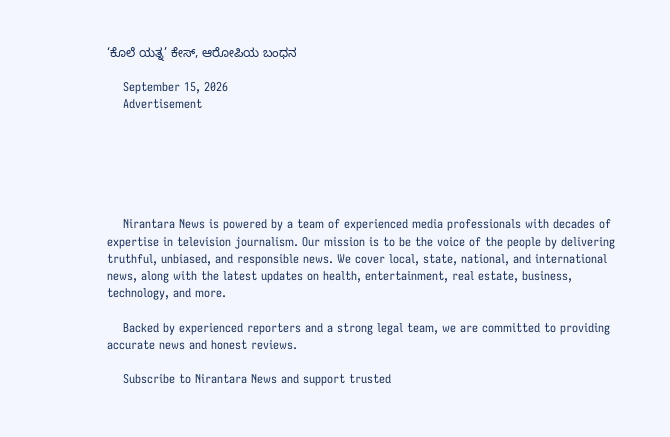‘ಕೊಲೆ ಯತ್ನ’ ಕೇಸ್, ಆರೋಪಿಯ ಬಂಧನ

    September 15, 2026
    Advertisement






    Nirantara News is powered by a team of experienced media professionals with decades of expertise in television journalism. Our mission is to be the voice of the people by delivering truthful, unbiased, and responsible news. We cover local, state, national, and international news, along with the latest updates on health, entertainment, real estate, business, technology, and more.

    Backed by experienced reporters and a strong legal team, we are committed to providing accurate news and honest reviews.

    Subscribe to Nirantara News and support trusted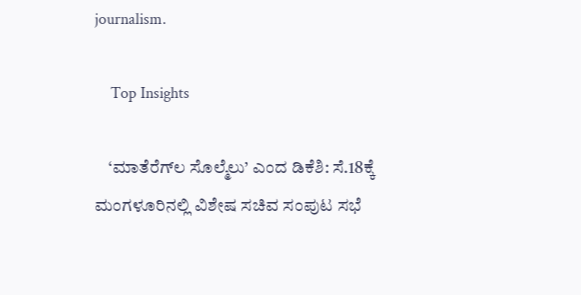journalism.

    Top Insights

    ‘ಮಾತೆರೆಗ್‌ಲ ಸೊಲ್ಮೆಲು’ ಎಂದ ಡಿಕೆಶಿ: ಸೆ.18ಕ್ಕೆ ಮಂಗಳೂರಿನಲ್ಲಿ ವಿಶೇಷ ಸಚಿವ ಸಂಪುಟ ಸಭೆ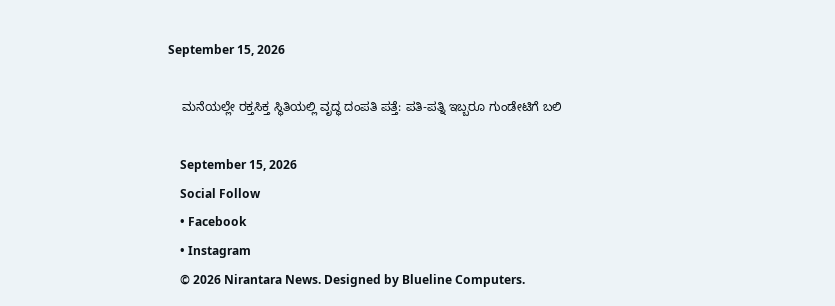September 15, 2026

    ಮನೆಯಲ್ಲೇ ರಕ್ತಸಿಕ್ತ ಸ್ಥಿತಿಯಲ್ಲಿ ವೃದ್ಧ ದಂಪತಿ ಪತ್ತೆ: ಪತಿ-ಪತ್ನಿ ಇಬ್ಬರೂ ಗುಂಡೇಟಿಗೆ ಬಲಿ

    September 15, 2026
    Social Follow
    • Facebook
    • Instagram
    © 2026 Nirantara News. Designed by Blueline Computers.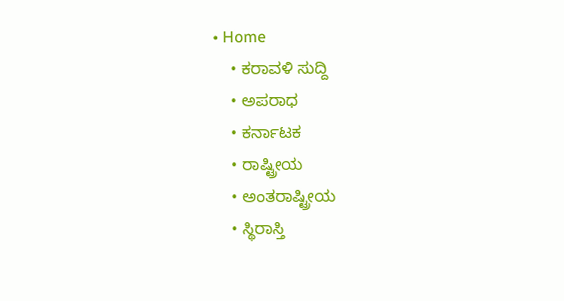• Home
    • ಕರಾವಳಿ ಸುದ್ದಿ
    • ಅಪರಾಧ
    • ಕರ್ನಾಟಕ
    • ರಾಷ್ಟ್ರೀಯ
    • ಅಂತರಾಷ್ಟ್ರೀಯ
    • ಸ್ಥಿರಾಸ್ತಿ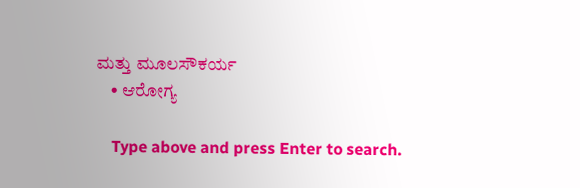ಮತ್ತು ಮೂಲಸೌಕರ್ಯ
    • ಆರೋಗ್ಯ

    Type above and press Enter to search.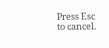Press Esc to cancel.